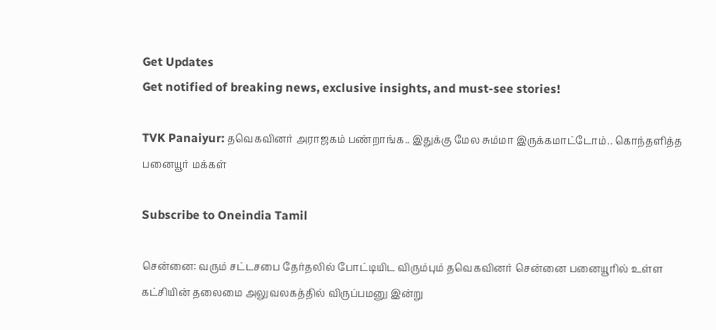Get Updates
Get notified of breaking news, exclusive insights, and must-see stories!

TVK Panaiyur: தவெகவினர் அராஜகம் பண்றாங்க.. இதுக்கு மேல சும்மா இருக்கமாட்டோம்.. கொந்தளித்த பனையூர் மக்கள்

Subscribe to Oneindia Tamil

சென்னை: வரும் சட்டசபை தேர்தலில் போட்டியிட விரும்பும் தவெகவினர் சென்னை பனையூரில் உள்ள கட்சியின் தலைமை அலுவலகத்தில் விருப்பமனு இன்று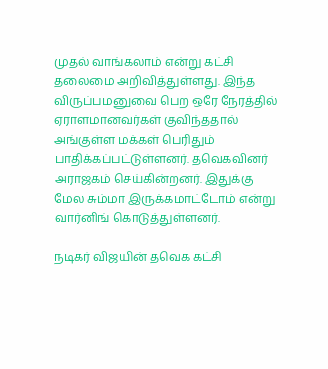முதல் வாங்கலாம் என்று கட்சி தலைமை அறிவித்துள்ளது. இந்த விருப்பமனுவை பெற ஒரே நேரத்தில் ஏராளமானவர்கள் குவிந்ததால் அங்குள்ள மக்கள் பெரிதும் பாதிக்கப்பட்டுள்ளனர். தவெகவினர் அராஜகம் செய்கின்றனர். இதுக்கு மேல சும்மா இருக்கமாட்டோம் என்று வார்னிங் கொடுத்துள்ளனர்.

நடிகர் விஜயின் தவெக கட்சி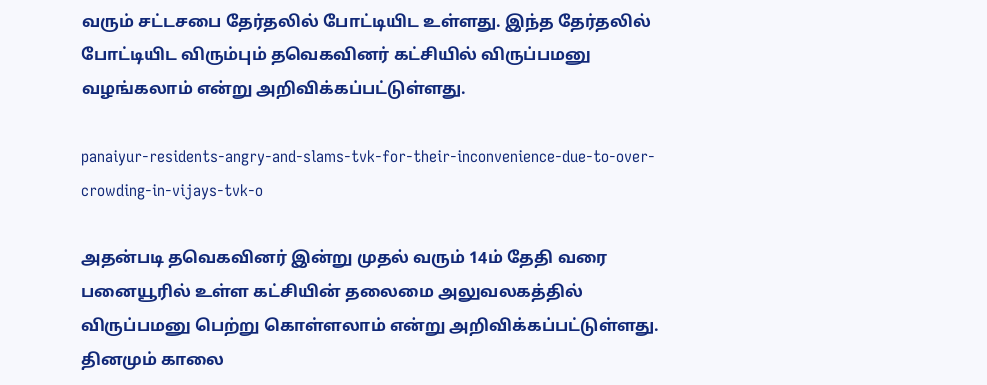வரும் சட்டசபை தேர்தலில் போட்டியிட உள்ளது. இந்த தேர்தலில் போட்டியிட விரும்பும் தவெகவினர் கட்சியில் விருப்பமனு வழங்கலாம் என்று அறிவிக்கப்பட்டுள்ளது.

panaiyur-residents-angry-and-slams-tvk-for-their-inconvenience-due-to-over-crowding-in-vijays-tvk-o

அதன்படி தவெகவினர் இன்று முதல் வரும் 14ம் தேதி வரை பனையூரில் உள்ள கட்சியின் தலைமை அலுவலகத்தில் விருப்பமனு பெற்று கொள்ளலாம் என்று அறிவிக்கப்பட்டுள்ளது. தினமும் காலை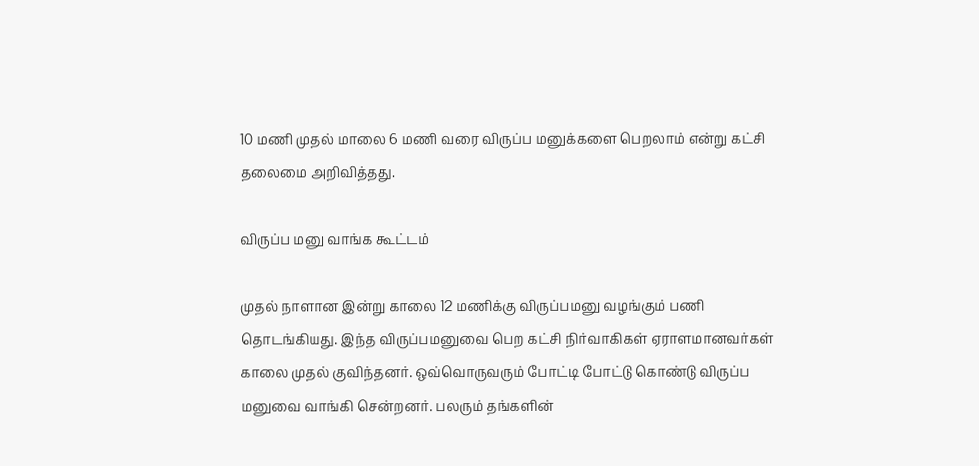10 மணி முதல் மாலை 6 மணி வரை விருப்ப மனுக்களை பெறலாம் என்று கட்சி தலைமை அறிவித்தது.

விருப்ப மனு வாங்க கூட்டம்

முதல் நாளான இன்று காலை 12 மணிக்கு விருப்பமனு வழங்கும் பணி தொடங்கியது. இந்த விருப்பமனுவை பெற கட்சி நிர்வாகிகள் ஏராளமானவர்கள் காலை முதல் குவிந்தனர். ஒவ்வொருவரும் போட்டி போட்டு கொண்டு விருப்ப மனுவை வாங்கி சென்றனர். பலரும் தங்களின்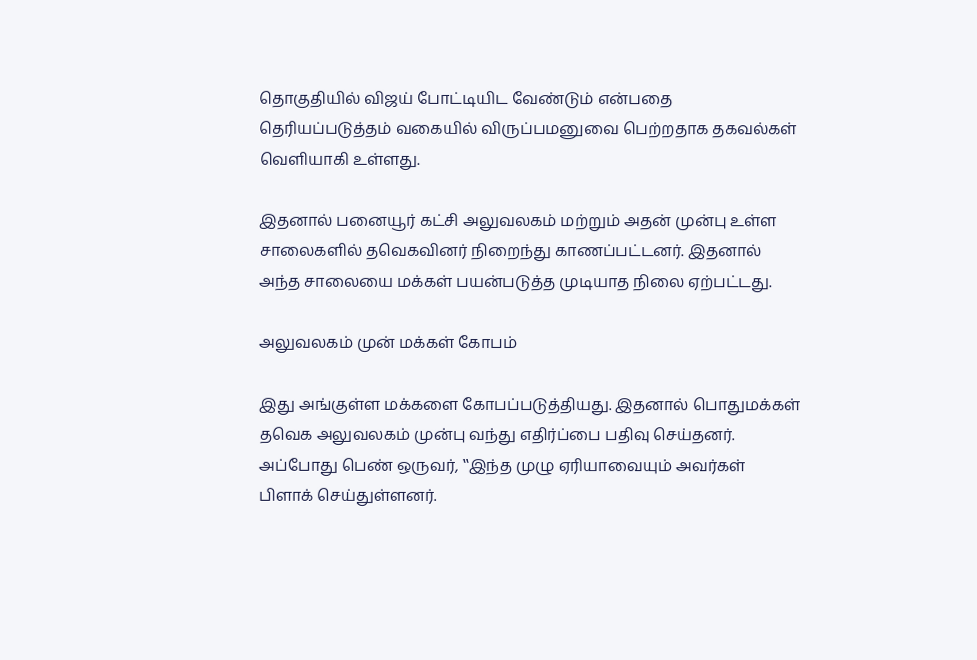தொகுதியில் விஜய் போட்டியிட வேண்டும் என்பதை தெரியப்படுத்தம் வகையில் விருப்பமனுவை பெற்றதாக தகவல்கள் வெளியாகி உள்ளது.

இதனால் பனையூர் கட்சி அலுவலகம் மற்றும் அதன் முன்பு உள்ள சாலைகளில் தவெகவினர் நிறைந்து காணப்பட்டனர். இதனால் அந்த சாலையை மக்கள் பயன்படுத்த முடியாத நிலை ஏற்பட்டது.

அலுவலகம் முன் மக்கள் கோபம்

இது அங்குள்ள மக்களை கோபப்படுத்தியது. இதனால் பொதுமக்கள் தவெக அலுவலகம் முன்பு வந்து எதிர்ப்பை பதிவு செய்தனர். அப்போது பெண் ஒருவர், ‛‛இந்த முழு ஏரியாவையும் அவர்கள் பிளாக் செய்துள்ளனர்.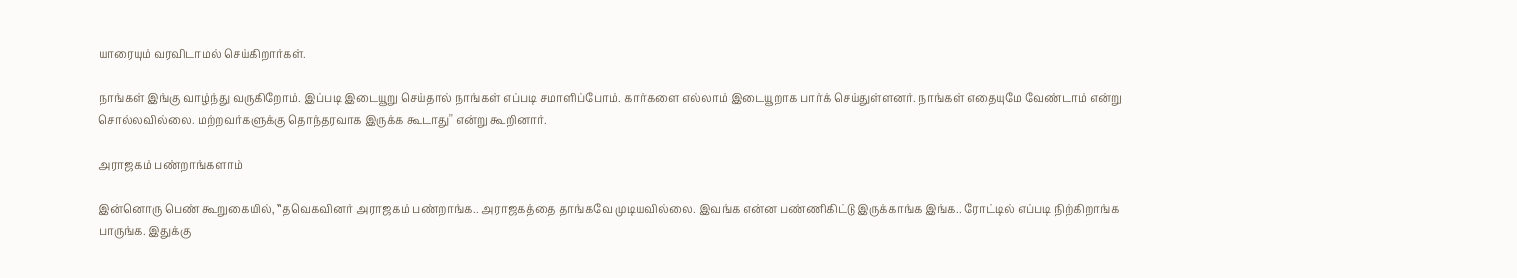யாரையும் வரவிடாமல் செய்கிறார்கள்.

நாங்கள் இங்கு வாழ்ந்து வருகிறோம். இப்படி இடையூறு செய்தால் நாங்கள் எப்படி சமாளிப்போம். கார்களை எல்லாம் இடையூறாக பார்க் செய்துள்ளனர். நாங்கள் எதையுமே வேண்டாம் என்று சொல்லவில்லை. மற்றவர்களுக்கு தொந்தரவாக இருக்க கூடாது'' என்று கூறினார்.

அராஜகம் பண்றாங்களாம்

இன்னொரு பெண் கூறுகையில், ‛‛தவெகவினர் அராஜகம் பண்றாங்க.. அராஜகத்தை தாங்கவே முடியவில்லை. இவங்க என்ன பண்ணிகிட்டு இருக்காங்க இங்க.. ரோட்டில் எப்படி நிற்கிறாங்க பாருங்க. இதுக்கு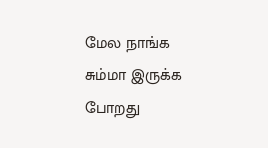மேல நாங்க சும்மா இருக்க போறது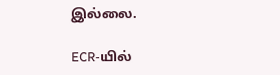இல்லை.

ECR-யில்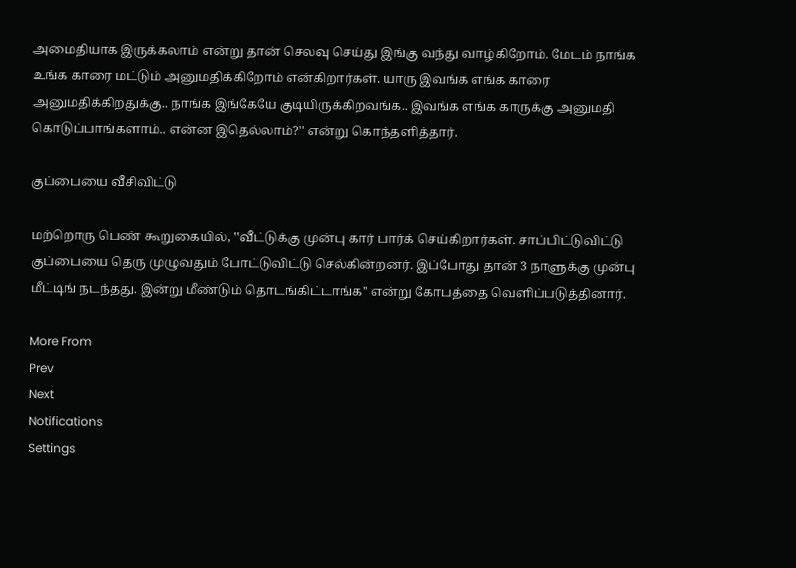அமைதியாக இருக்கலாம் என்று தான் செலவு செய்து இங்கு வந்து வாழ்கிறோம். மேடம் நாங்க உங்க காரை மட்டும் அனுமதிக்கிறோம் என்கிறார்கள். யாரு இவங்க எங்க காரை அனுமதிக்கிறதுக்கு.. நாங்க இங்கேயே குடியிருக்கிறவங்க.. இவங்க எங்க காருக்கு அனுமதி கொடுப்பாங்களாம்.. என்ன இதெல்லாம்?'' என்று கொந்தளித்தார்.

குப்பையை வீசிவிட்டு

மற்றொரு பெண் கூறுகையில், ‛‛வீட்டுக்கு முன்பு கார் பார்க் செய்கிறார்கள். சாப்பிட்டுவிட்டு குப்பையை தெரு முழுவதும் போட்டுவிட்டு செல்கின்றனர். இப்போது தான் 3 நாளுக்கு முன்பு மீட்டிங் நடந்தது. இன்று மீண்டும் தொடங்கிட்டாங்க'' என்று கோபத்தை வெளிப்படுத்தினார்.

More From
Prev
Next
Notifications
Settings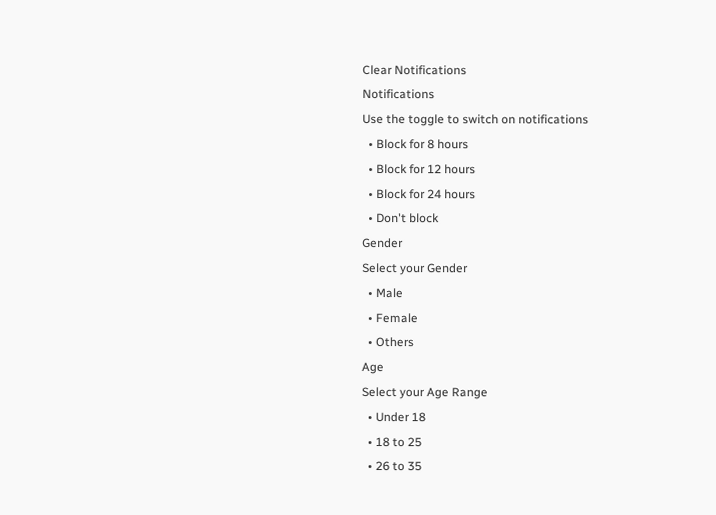Clear Notifications
Notifications
Use the toggle to switch on notifications
  • Block for 8 hours
  • Block for 12 hours
  • Block for 24 hours
  • Don't block
Gender
Select your Gender
  • Male
  • Female
  • Others
Age
Select your Age Range
  • Under 18
  • 18 to 25
  • 26 to 35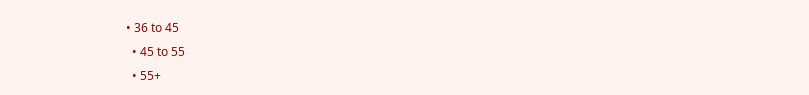• 36 to 45
  • 45 to 55
  • 55+